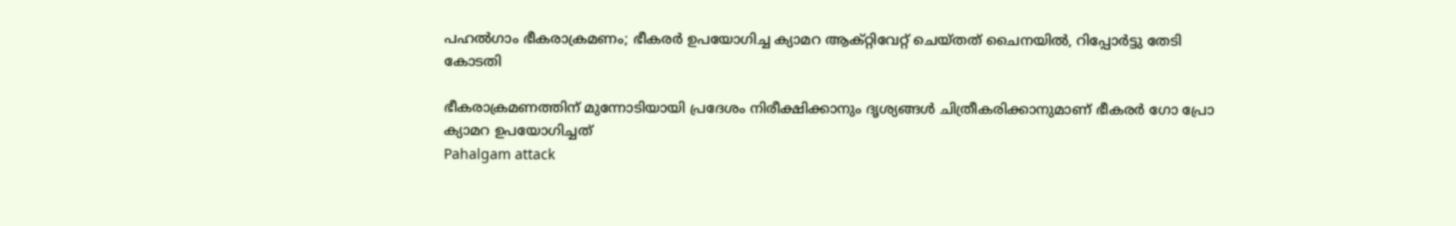പഹൽഗാം ഭീകരാക്രമണം; ഭീകരർ ഉപയോഗിച്ച ക്യാമറ ആക്റ്റിവേറ്റ് ചെയ്തത് ചൈനയിൽ, റിപ്പോർട്ടു തേടി കോടതി

ഭീകരാക്രമണത്തിന് മുന്നോടിയായി പ്രദേശം നിരീക്ഷിക്കാനും ദൃശ്യങ്ങൾ ചിത്രീകരിക്കാനുമാണ് ഭീകരർ ഗോ പ്രോ ക്യാമറ ഉപയോഗിച്ചത്
Pahalgam attack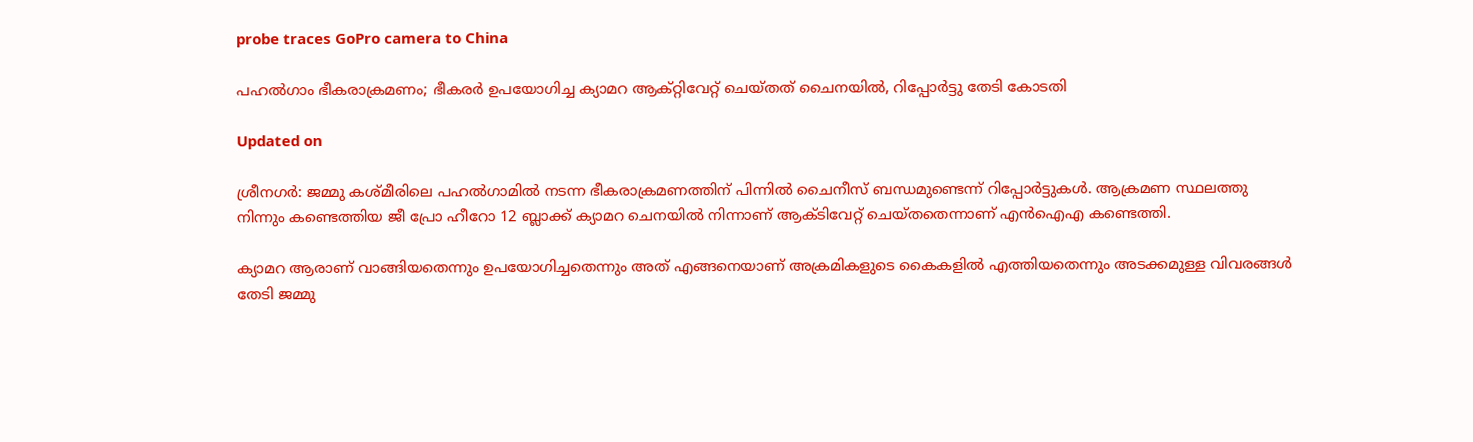probe traces GoPro camera to China

പഹൽഗാം ഭീകരാക്രമണം; ഭീകരർ ഉപയോഗിച്ച ക്യാമറ ആക്റ്റിവേറ്റ് ചെയ്തത് ചൈനയിൽ, റിപ്പോർട്ടു തേടി കോടതി

Updated on

ശ്രീനഗർ: ജമ്മു കശ്മീരിലെ പഹൽഗാമിൽ നടന്ന ഭീകരാക്രമണത്തിന് പിന്നിൽ ചൈനീസ് ബന്ധമുണ്ടെന്ന് റിപ്പോർട്ടുകൾ. ആക്രമണ സ്ഥലത്തു നിന്നും കണ്ടെത്തിയ ജീ പ്രോ ഹീറോ 12 ബ്ലാക്ക് ക്യാമറ ചെനയിൽ നിന്നാണ് ആക്‌ടിവേറ്റ് ചെയ്തതെന്നാണ് എൻഐഎ കണ്ടെത്തി.

ക്യാമറ ആരാണ് വാങ്ങിയതെന്നും ഉപയോഗിച്ചതെന്നും അത് എങ്ങനെയാണ് അക്രമികളുടെ കൈകളിൽ എത്തിയതെന്നും അടക്കമുള്ള വിവരങ്ങൾ തേടി ജമ്മു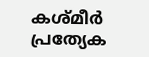കശ്മീർ പ്രത്യേക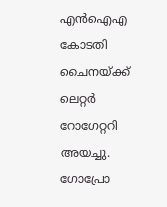എൻഐഎ കോടതി ചൈനയ്ക്ക് ലെറ്റർ റോഗേറ്ററി അയച്ചു. ഗോപ്രോ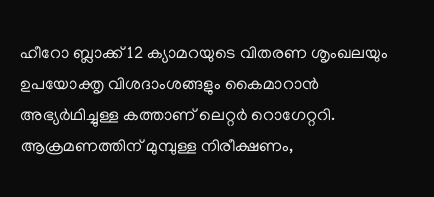ഹീറോ ബ്ലാക്ക് 12 ക്യാമറയുടെ വിതരണ ശൃംഖലയും ഉപയോക്തൃ വിശദാംശങ്ങളും കൈമാറാൻ അഭ്യർഥിച്ചുള്ള കത്താണ് ലെറ്റർ റൊഗേറ്ററി. ആക്രമണത്തിന് മുമ്പുള്ള നിരീക്ഷണം,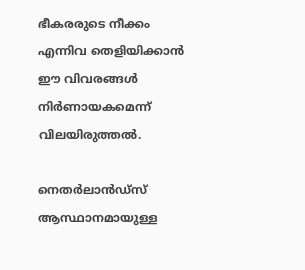ഭീകരരുടെ നീക്കം എന്നിവ തെളിയിക്കാൻ ഈ വിവരങ്ങൾ നിർണായകമെന്ന് വിലയിരുത്തൽ.

നെതർലാൻഡ്‌സ് ആസ്ഥാനമായുള്ള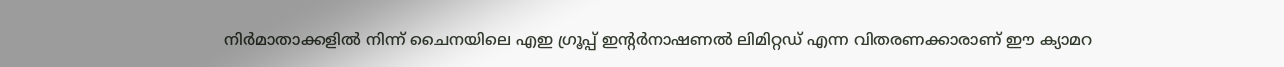നിർമാതാക്കളിൽ നിന്ന് ചൈനയിലെ എഇ ഗ്രൂപ്പ് ഇന്‍റർനാഷണൽ ലിമിറ്റഡ് എന്ന വിതരണക്കാരാണ് ഈ ക്യാമറ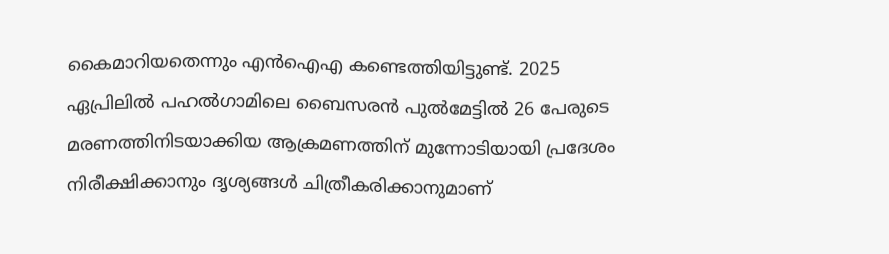കൈമാറിയതെന്നും എൻഐഎ കണ്ടെത്തിയിട്ടുണ്ട്. 2025 ഏപ്രിലിൽ പഹൽഗാമിലെ ബൈസരൻ പുൽമേട്ടിൽ 26 പേരുടെ മരണത്തിനിടയാക്കിയ ആക്രമണത്തിന് മുന്നോടിയായി പ്രദേശം നിരീക്ഷിക്കാനും ദൃശ്യങ്ങൾ ചിത്രീകരിക്കാനുമാണ്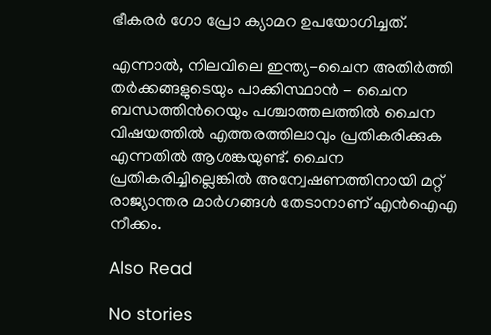ഭീകരർ ഗോ പ്രോ ക്യാമറ ഉപയോഗിച്ചത്.

എന്നാൽ, നിലവിലെ ഇന്ത്യ-ചൈന അതിർത്തി തർക്കങ്ങളുടെയും പാക്കിസ്ഥാൻ - ചൈന ബന്ധത്തിന്‍റെയും പശ്ചാത്തലത്തിൽ ചൈന വിഷയത്തിൽ എത്തരത്തിലാവും പ്രതികരിക്കുക എന്നതിൽ ആശങ്കയുണ്ട്. ചൈന പ്രതികരിച്ചില്ലെങ്കിൽ അന്വേഷണത്തിനായി മറ്റ് രാജ്യാന്തര മാർഗങ്ങൾ തേടാനാണ് എൻഐഎ നീക്കം.

Also Read

No stories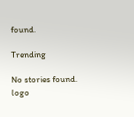found.

Trending

No stories found.
logo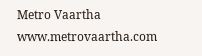Metro Vaartha
www.metrovaartha.com